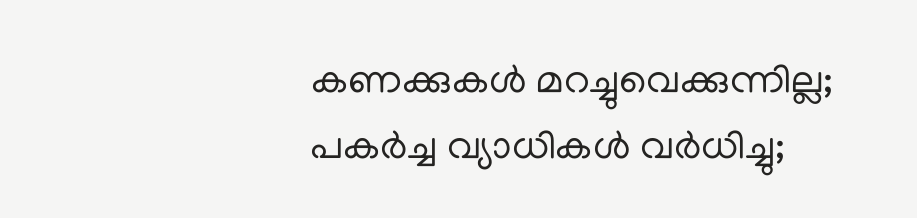കണക്കുകൾ മറച്ചുവെക്കുന്നില്ല; പകർച്ച വ്യാധികൾ വർധിച്ചു;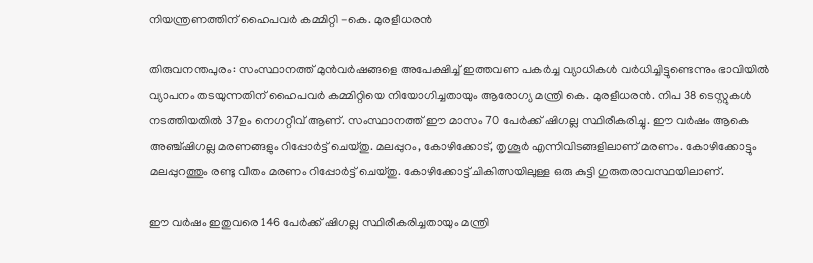നിയന്ത്രണത്തിന് ഹൈപവർ കമ്മിറ്റി -കെ. മുരളീധരൻ

തിരുവനന്തപുരം: സംസ്ഥാനത്ത് മുൻവർഷങ്ങളെ അപേക്ഷിച്ച് ഇത്തവണ പകർച്ച വ്യാധികൾ വർധിച്ചിട്ടുണ്ടെന്നും ഭാവിയിൽ വ്യാപനം തടയുന്നതിന് ഹൈപവർ കമ്മിറ്റിയെ നിയോഗിച്ചതായും ആരോഗ്യ മന്ത്രി കെ. മുരളീധരൻ. നിപ 38 ടെസ്റ്റുകൾ നടത്തിയതിൽ 37ഉം നെഗറ്റീവ് ആണ്. സംസ്ഥാനത്ത് ഈ മാസം 70 പേർക്ക് ഷിഗല്ല സ്ഥിരീകരിച്ചു. ഈ വർഷം ആകെ അഞ്ച്ഷിഗല്ല മരണങ്ങളും റിപ്പോർട്ട് ചെയ്തു. മലപ്പുറം, കോഴിക്കോട്, തൃശൂർ എന്നിവിടങ്ങളിലാണ് മരണം. കോഴിക്കോട്ടും മലപ്പുറത്തും രണ്ടു വീതം മരണം റിപ്പോർട്ട് ചെയ്തു. കോഴിക്കോട്ട് ചികിത്സയിലുള്ള ഒരു കുട്ടി ഗുരുതരാവസ്ഥയിലാണ്.

ഈ വർഷം ഇതുവരെ 146 പേർക്ക് ഷിഗല്ല സ്ഥിരീകരിച്ചതായും മന്ത്രി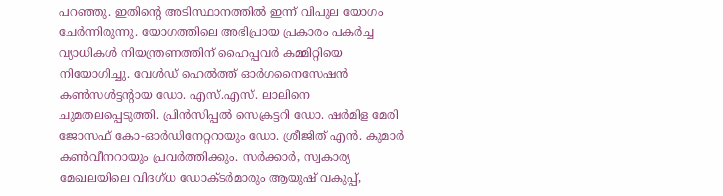പറഞ്ഞു. ഇതിന്‍റെ അടിസ്ഥാനത്തിൽ ഇന്ന് വിപുല യോഗം ചേർന്നിരുന്നു. യോഗത്തിലെ അഭിപ്രായ പ്രകാരം പകർച്ച വ്യാധികൾ നിയന്ത്രണത്തിന് ഹൈപ്പവർ കമ്മിറ്റിയെ നിയോഗിച്ചു. വേൾഡ് ഹെൽത്ത് ഓർഗനൈസേഷൻ കൺസൾട്ടന്റായ ഡോ. എസ്.എസ്. ലാലിനെ ചുമതലപ്പെടുത്തി. പ്രിൻസിപ്പൽ സെക്രട്ടറി ഡോ. ഷർമിള മേരി ജോസഫ് കോ-ഓർഡിനേറ്ററായും ഡോ. ശ്രീജിത് എൻ. കുമാർ കൺവീനറായും പ്രവർത്തിക്കും. സർക്കാർ, സ്വകാര്യ മേഖലയിലെ വിദഗ്ധ ഡോക്ടർമാരും ആയുഷ് വകുപ്പ്,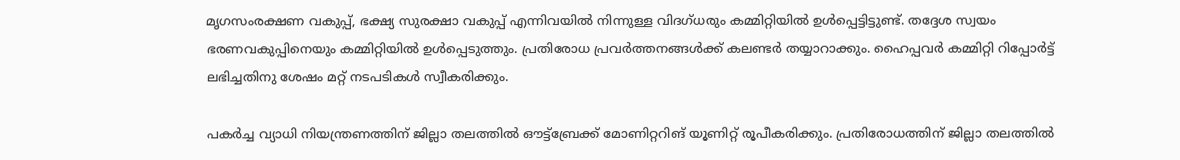മൃഗസംരക്ഷണ വകുപ്പ്, ഭക്ഷ്യ സുരക്ഷാ വകുപ്പ് എന്നിവയിൽ നിന്നുള്ള വിദഗ്ധരും കമ്മിറ്റിയിൽ ഉൾപ്പെട്ടിട്ടുണ്ട്. തദ്ദേശ സ്വയം ഭരണവകുപ്പിനെയും കമ്മിറ്റിയിൽ ഉൾപ്പെടുത്തും. പ്രതിരോധ പ്രവർത്തനങ്ങൾക്ക് കലണ്ടർ തയ്യാറാക്കും. ഹൈപ്പവർ കമ്മിറ്റി റിപ്പോർട്ട് ലഭിച്ചതിനു ശേഷം മറ്റ് നടപടികൾ സ്വീകരിക്കും.

പകർച്ച വ്യാധി നിയന്ത്രണത്തിന് ജില്ലാ തലത്തിൽ ഔട്ട്ബ്രേക്ക് മോണിറ്ററിങ് യൂണിറ്റ് രൂപീകരിക്കും. പ്രതിരോധത്തിന് ജില്ലാ തലത്തിൽ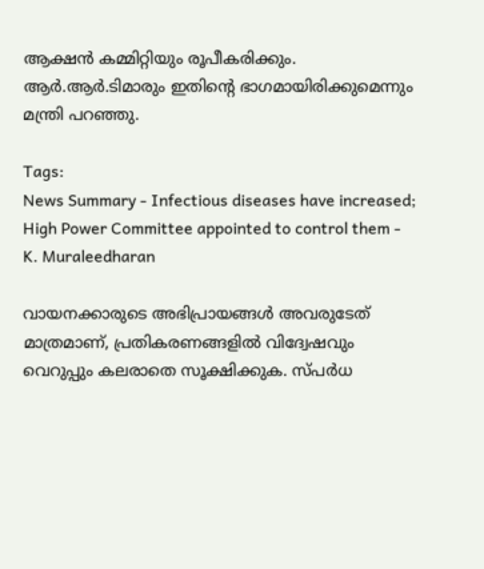ആക്ഷൻ കമ്മിറ്റിയും രൂപീകരിക്കും. ആർ.ആർ.ടിമാരും ഇതിന്‍റെ ഭാഗമായിരിക്കുമെന്നും മന്ത്രി പറഞ്ഞു.

Tags:
News Summary - Infectious diseases have increased; High Power Committee appointed to control them - K. Muraleedharan

വായനക്കാരുടെ അഭിപ്രായങ്ങള്‍ അവരുടേത് മാത്രമാണ്, പ്രതികരണങ്ങളിൽ വിദ്വേഷവും വെറുപ്പും കലരാതെ സൂക്ഷിക്കുക. സ്പർധ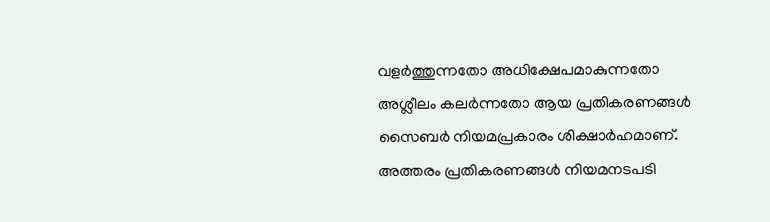വളർത്തുന്നതോ അധിക്ഷേപമാകുന്നതോ അശ്ലീലം കലർന്നതോ ആയ പ്രതികരണങ്ങൾ സൈബർ നിയമപ്രകാരം ശിക്ഷാർഹമാണ്. അത്തരം പ്രതികരണങ്ങൾ നിയമനടപടി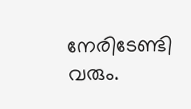നേരിടേണ്ടി വരും.